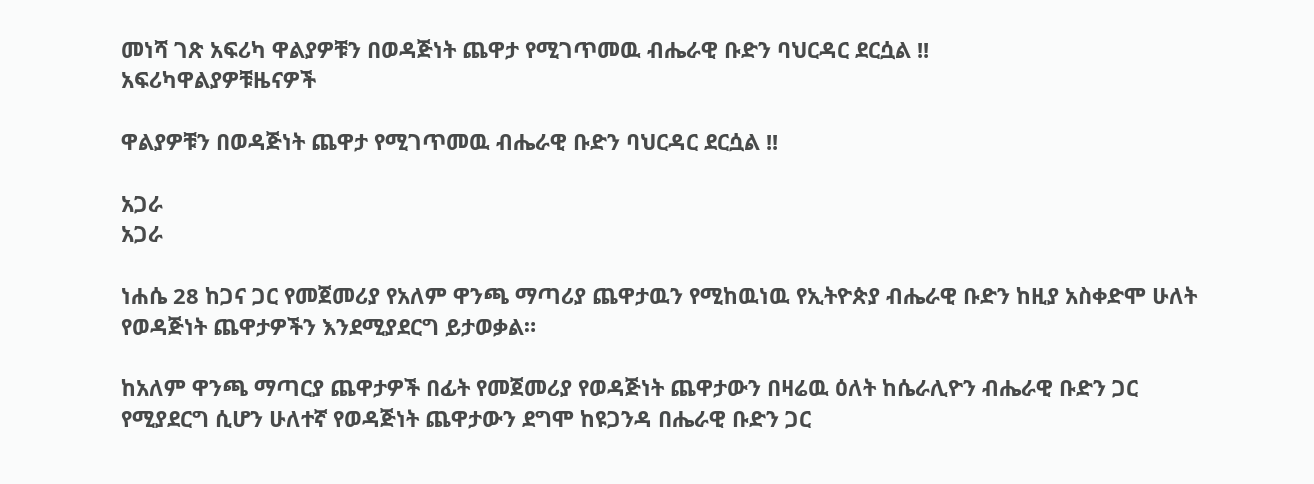መነሻ ገጽ አፍሪካ ዋልያዎቹን በወዳጅነት ጨዋታ የሚገጥመዉ ብሔራዊ ቡድን ባህርዳር ደርሷል !!
አፍሪካዋልያዎቹዜናዎች

ዋልያዎቹን በወዳጅነት ጨዋታ የሚገጥመዉ ብሔራዊ ቡድን ባህርዳር ደርሷል !!

አጋራ
አጋራ

ነሐሴ 28 ከጋና ጋር የመጀመሪያ የአለም ዋንጫ ማጣሪያ ጨዋታዉን የሚከዉነዉ የኢትዮጵያ ብሔራዊ ቡድን ከዚያ አስቀድሞ ሁለት የወዳጅነት ጨዋታዎችን እንደሚያደርግ ይታወቃል።

ከአለም ዋንጫ ማጣርያ ጨዋታዎች በፊት የመጀመሪያ የወዳጅነት ጨዋታውን በዛሬዉ ዕለት ከሴራሊዮን ብሔራዊ ቡድን ጋር የሚያደርግ ሲሆን ሁለተኛ የወዳጅነት ጨዋታውን ደግሞ ከዩጋንዳ በሔራዊ ቡድን ጋር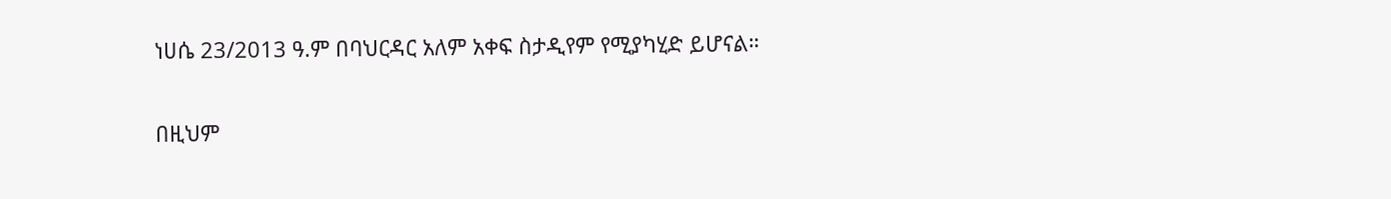ነሀሴ 23/2013 ዓ.ም በባህርዳር አለም አቀፍ ስታዲየም የሚያካሂድ ይሆናል።

በዚህም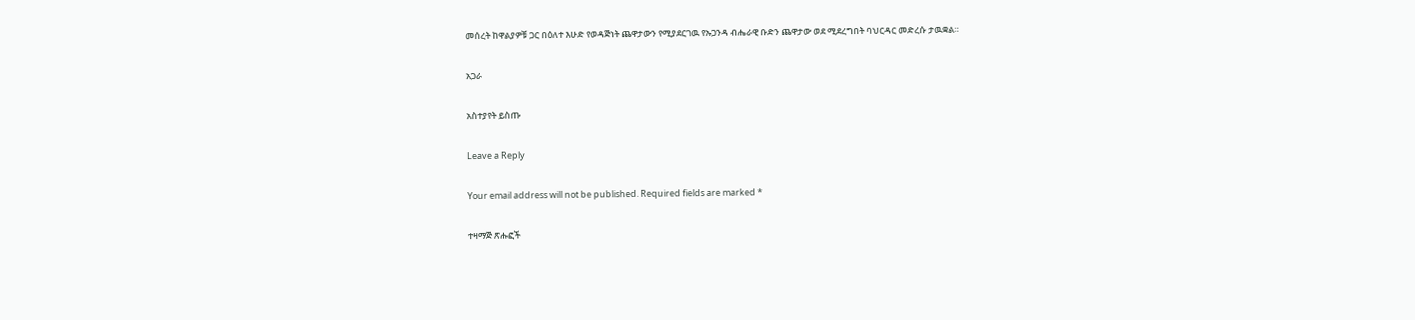መሰረት ከዋልያዎቹ ጋር በዕለተ እሁድ የወዳጅነት ጨዋታውን የሚያደርገዉ የኡጋንዳ ብሔራዊ ቡድን ጨዋታው ወደ ሚደረግበት ባህርዳር መድረሱ ታዉቋል።

አጋራ

አስተያየት ይስጡ

Leave a Reply

Your email address will not be published. Required fields are marked *

ተዛማጅ ጽሑፎች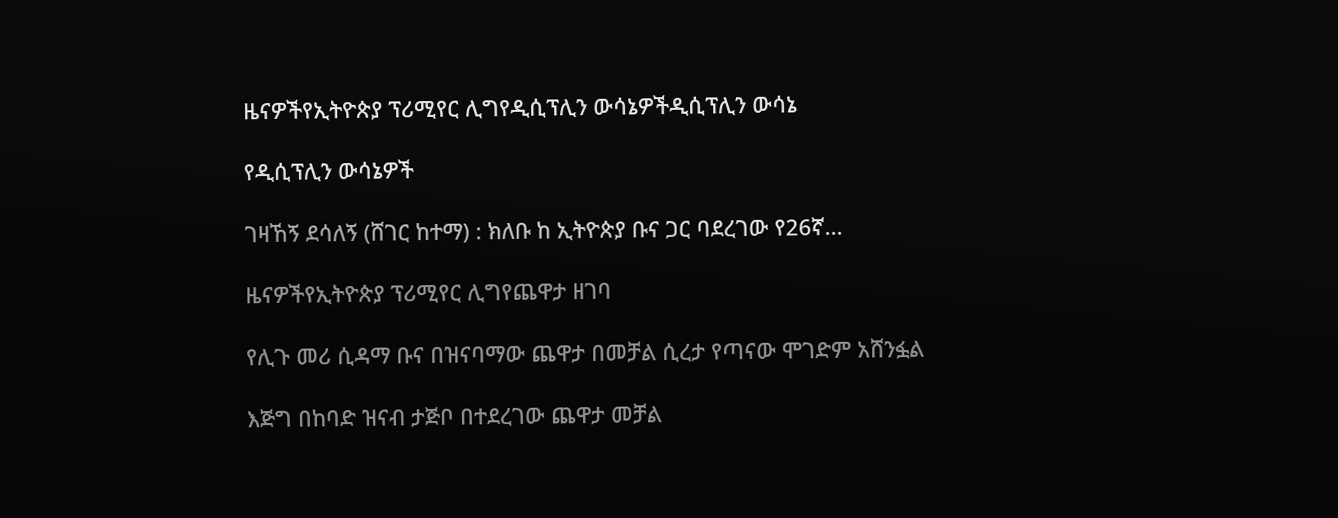ዜናዎችየኢትዮጵያ ፕሪሚየር ሊግየዲሲፕሊን ውሳኔዎችዲሲፕሊን ውሳኔ

የዲሲፕሊን ውሳኔዎች

ገዛኸኝ ደሳለኝ (ሸገር ከተማ) : ክለቡ ከ ኢትዮጵያ ቡና ጋር ባደረገው የ26ኛ...

ዜናዎችየኢትዮጵያ ፕሪሚየር ሊግየጨዋታ ዘገባ

የሊጉ መሪ ሲዳማ ቡና በዝናባማው ጨዋታ በመቻል ሲረታ የጣናው ሞገድም አሸንፏል

እጅግ በከባድ ዝናብ ታጅቦ በተደረገው ጨዋታ መቻል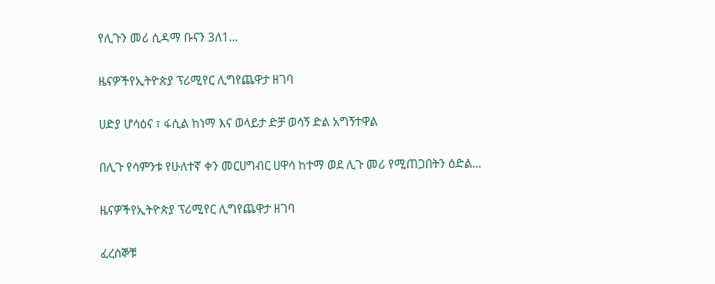የሊጉን መሪ ሲዳማ ቡናን 3ለ1...

ዜናዎችየኢትዮጵያ ፕሪሚየር ሊግየጨዋታ ዘገባ

ሀድያ ሆሳዕና ፣ ፋሲል ከነማ እና ወላይታ ድቻ ወሳኝ ድል አግኝተዋል

በሊጉ የሳምንቱ የሁለተኛ ቀን መርሀግብር ሀዋሳ ከተማ ወደ ሊጉ መሪ የሚጠጋበትን ዕድል...

ዜናዎችየኢትዮጵያ ፕሪሚየር ሊግየጨዋታ ዘገባ

ፈረሰኞቹ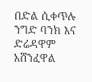በድል ሲቀጥሉ ንግድ ባንክ እና ድሬዳዋም አሸንፈዋል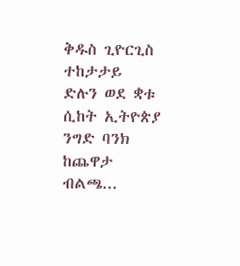ቅዱስ ጊዮርጊስ ተከታታይ ድሉን ወደ ቋቱ ሲከት ኢትዮጵያ ንግድ ባንክ ከጨዋታ ብልጫ...